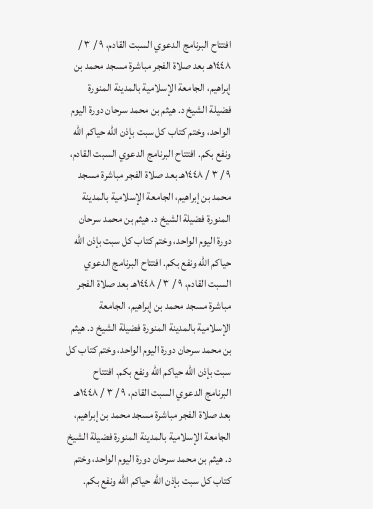افتتاح البرنامج الدعوي السبت القادم، ٩ / ٣ / ١٤٤٨هـ بعد صلاة الفجر مباشرة مسجد محمد بن إبراهيم، الجامعة الإسلامية بالمدينة المنورة فضيلة الشيخ د. هيثم بن محمد سرحان دورة اليوم الواحد، وختم كتاب كل سبت بإذن الله حياكم الله ونفع بكم. افتتاح البرنامج الدعوي السبت القادم، ٩ / ٣ / ١٤٤٨هـ بعد صلاة الفجر مباشرة مسجد محمد بن إبراهيم، الجامعة الإسلامية بالمدينة المنورة فضيلة الشيخ د. هيثم بن محمد سرحان دورة اليوم الواحد، وختم كتاب كل سبت بإذن الله حياكم الله ونفع بكم. افتتاح البرنامج الدعوي السبت القادم، ٩ / ٣ / ١٤٤٨هـ بعد صلاة الفجر مباشرة مسجد محمد بن إبراهيم، الجامعة الإسلامية بالمدينة المنورة فضيلة الشيخ د. هيثم بن محمد سرحان دورة اليوم الواحد، وختم كتاب كل سبت بإذن الله حياكم الله ونفع بكم. افتتاح البرنامج الدعوي السبت القادم، ٩ / ٣ / ١٤٤٨هـ بعد صلاة الفجر مباشرة مسجد محمد بن إبراهيم، الجامعة الإسلامية بالمدينة المنورة فضيلة الشيخ د. هيثم بن محمد سرحان دورة اليوم الواحد، وختم كتاب كل سبت بإذن الله حياكم الله ونفع بكم.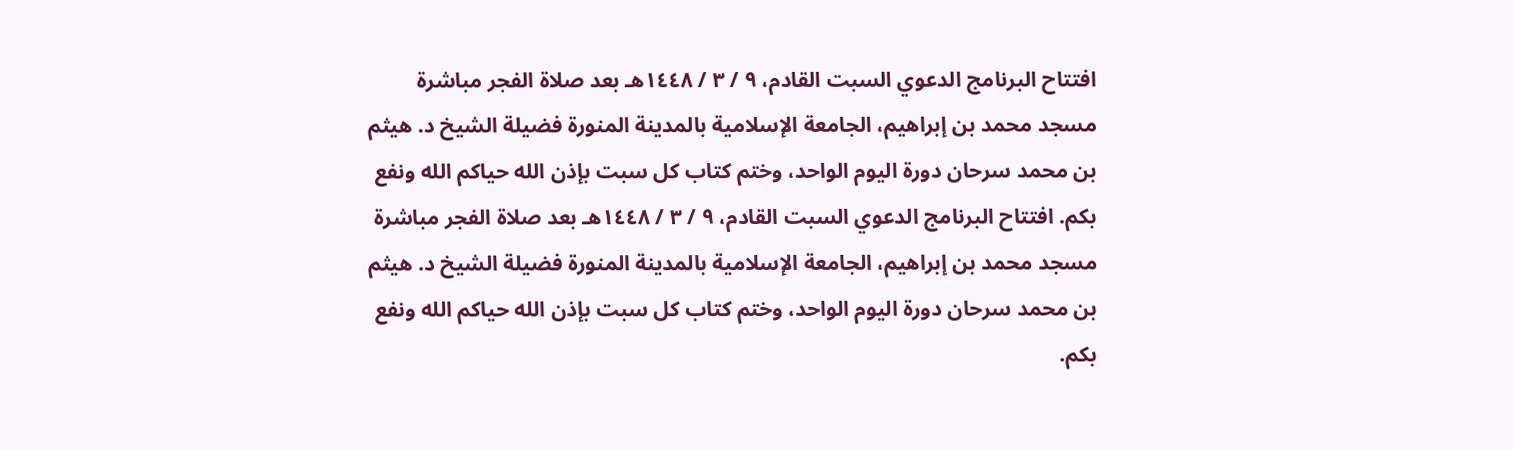افتتاح البرنامج الدعوي السبت القادم، ٩ / ٣ / ١٤٤٨هـ بعد صلاة الفجر مباشرة مسجد محمد بن إبراهيم، الجامعة الإسلامية بالمدينة المنورة فضيلة الشيخ د. هيثم بن محمد سرحان دورة اليوم الواحد، وختم كتاب كل سبت بإذن الله حياكم الله ونفع بكم. افتتاح البرنامج الدعوي السبت القادم، ٩ / ٣ / ١٤٤٨هـ بعد صلاة الفجر مباشرة مسجد محمد بن إبراهيم، الجامعة الإسلامية بالمدينة المنورة فضيلة الشيخ د. هيثم بن محمد سرحان دورة اليوم الواحد، وختم كتاب كل سبت بإذن الله حياكم الله ونفع بكم.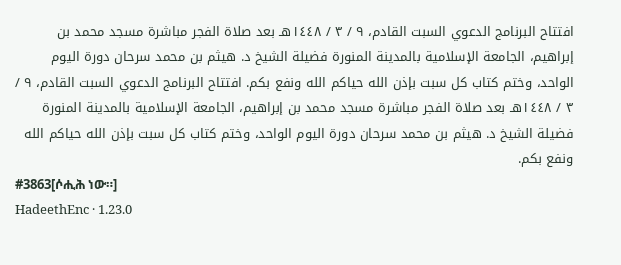افتتاح البرنامج الدعوي السبت القادم، ٩ / ٣ / ١٤٤٨هـ بعد صلاة الفجر مباشرة مسجد محمد بن إبراهيم، الجامعة الإسلامية بالمدينة المنورة فضيلة الشيخ د. هيثم بن محمد سرحان دورة اليوم الواحد، وختم كتاب كل سبت بإذن الله حياكم الله ونفع بكم. افتتاح البرنامج الدعوي السبت القادم، ٩ / ٣ / ١٤٤٨هـ بعد صلاة الفجر مباشرة مسجد محمد بن إبراهيم، الجامعة الإسلامية بالمدينة المنورة فضيلة الشيخ د. هيثم بن محمد سرحان دورة اليوم الواحد، وختم كتاب كل سبت بإذن الله حياكم الله ونفع بكم.
#3863[ሶሒሕ ነው።]
HadeethEnc · 1.23.0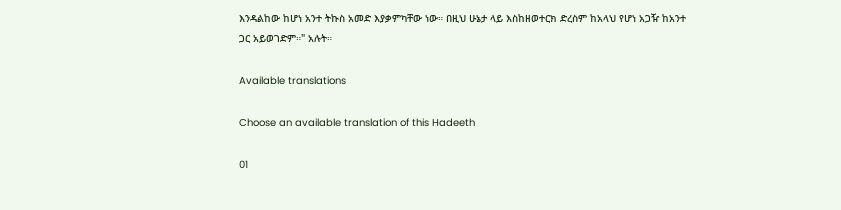እንዳልከው ከሆነ አንተ ትኩስ አመድ እያቃምካቸው ነው። በዚህ ሁኔታ ላይ እስከዘወተርክ ድረስም ከአላህ የሆነ አጋዥ ከአንተ ጋር አይወገድም።" አሉት።

Available translations

Choose an available translation of this Hadeeth

01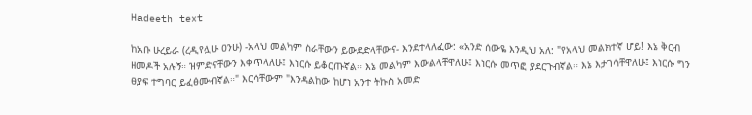Hadeeth text

ከአቡ ሁረይራ (ረዲየሏሁ ዐንሁ) -አላህ መልካም ስራቸውን ይውደድላቸውና- እንደተላለፈው: «አንድ ሰውዬ እንዲህ አለ: "የአላህ መልክተኛ ሆይ! እኔ ቅርብ ዘመዶች አሉኝ። ዝምድናቸውን እቀጥላለሁ፤ እነርሱ ይቆርጡኛል። እኔ መልካም እውልላቸዋለሁ፤ እነርሱ መጥፎ ያደርጉብኛል። እኔ እታገሳቸዋለሁ፤ እነርሱ ግን ፀያፍ ተግባር ይፈፅሙብኛል።" እርሳቸውም "እንዳልከው ከሆነ አንተ ትኩስ አመድ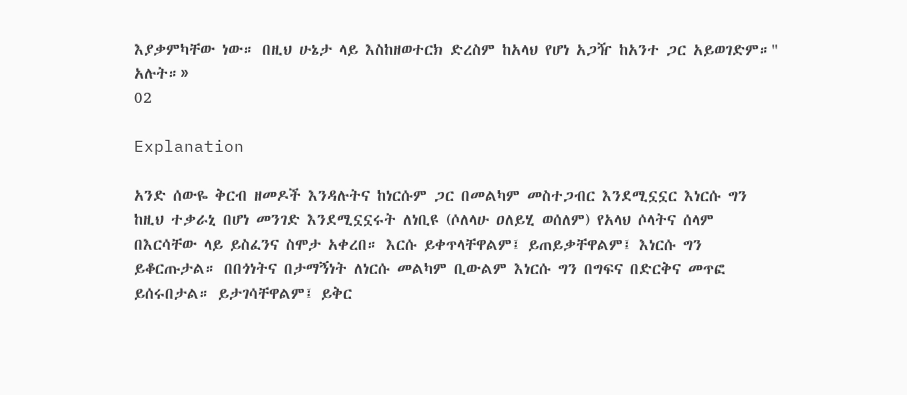እያቃምካቸው ነው። በዚህ ሁኔታ ላይ እስከዘወተርክ ድረስም ከአላህ የሆነ አጋዥ ከአንተ ጋር አይወገድም።" አሉት።»
02

Explanation

አንድ ሰውዬ ቅርብ ዘመዶች እንዳሉትና ከነርሱም ጋር በመልካም መስተጋብር እንደሚኗኗር እነርሱ ግን ከዚህ ተቃራኒ በሆነ መንገድ እንደሚኗኗሩት ለነቢዩ (ሶለላሁ ዐለይሂ ወሰለም) የአላህ ሶላትና ሰላም በእርሳቸው ላይ ይስፈንና ስሞታ አቀረበ። እርሱ ይቀጥላቸዋልም፤ ይጠይቃቸዋልም፤ እነርሱ ግን ይቆርጡታል። በበጎነትና በታማኝነት ለነርሱ መልካም ቢውልም እነርሱ ግን በግፍና በድርቅና መጥፎ ይሰሩበታል። ይታገሳቸዋልም፤ ይቅር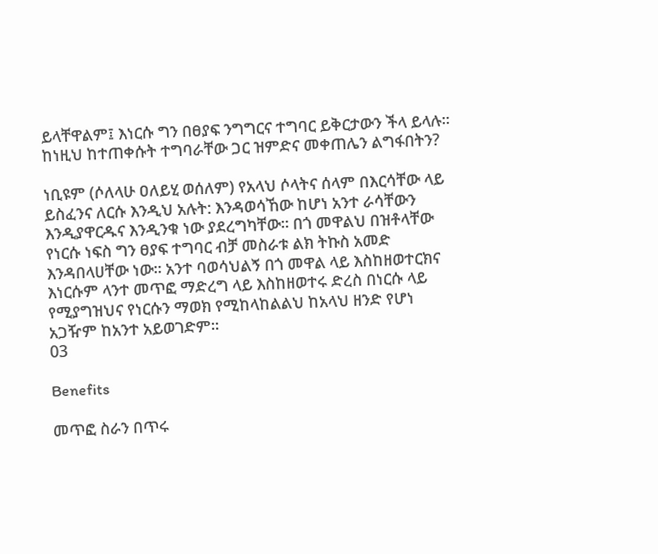ይላቸዋልም፤ እነርሱ ግን በፀያፍ ንግግርና ተግባር ይቅርታውን ችላ ይላሉ። ከነዚህ ከተጠቀሱት ተግባራቸው ጋር ዝምድና መቀጠሌን ልግፋበትን?

ነቢዩም (ሶለላሁ ዐለይሂ ወሰለም) የአላህ ሶላትና ሰላም በእርሳቸው ላይ ይስፈንና ለርሱ እንዲህ አሉት: እንዳወሳኸው ከሆነ አንተ ራሳቸውን እንዲያዋርዱና እንዲንቁ ነው ያደረግካቸው። በጎ መዋልህ በዝቶላቸው የነርሱ ነፍስ ግን ፀያፍ ተግባር ብቻ መስራቱ ልክ ትኩስ አመድ እንዳበላሀቸው ነው። አንተ ባወሳህልኝ በጎ መዋል ላይ እስከዘወተርክና እነርሱም ላንተ መጥፎ ማድረግ ላይ እስከዘወተሩ ድረስ በነርሱ ላይ የሚያግዝህና የነርሱን ማወክ የሚከላከልልህ ከአላህ ዘንድ የሆነ አጋዥም ከአንተ አይወገድም።
03

Benefits

መጥፎ ስራን በጥሩ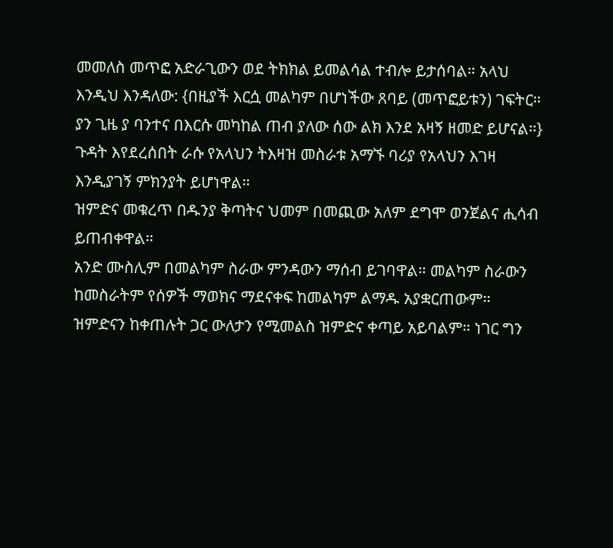መመለስ መጥፎ አድራጊውን ወደ ትክክል ይመልሳል ተብሎ ይታሰባል። አላህ እንዲህ እንዳለው: {በዚያች እርሷ መልካም በሆነችው ጸባይ (መጥፎይቱን) ገፍትር። ያን ጊዜ ያ ባንተና በእርሱ መካከል ጠብ ያለው ሰው ልክ እንደ አዛኝ ዘመድ ይሆናል።}
ጉዳት እየደረሰበት ራሱ የአላህን ትእዛዝ መስራቱ አማኙ ባሪያ የአላህን እገዛ እንዲያገኝ ምክንያት ይሆነዋል።
ዝምድና መቁረጥ በዱንያ ቅጣትና ህመም በመጪው አለም ደግሞ ወንጀልና ሒሳብ ይጠብቀዋል።
አንድ ሙስሊም በመልካም ስራው ምንዳውን ማሰብ ይገባዋል። መልካም ስራውን ከመስራትም የሰዎች ማወክና ማደናቀፍ ከመልካም ልማዱ አያቋርጠውም።
ዝምድናን ከቀጠሉት ጋር ውለታን የሚመልስ ዝምድና ቀጣይ አይባልም። ነገር ግን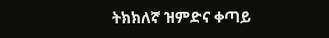ትክክለኛ ዝምድና ቀጣይ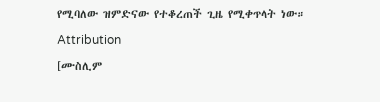የሚባለው ዝምድናው የተቆረጠች ጊዜ የሚቀጥላት ነው።

Attribution

[ሙስሊም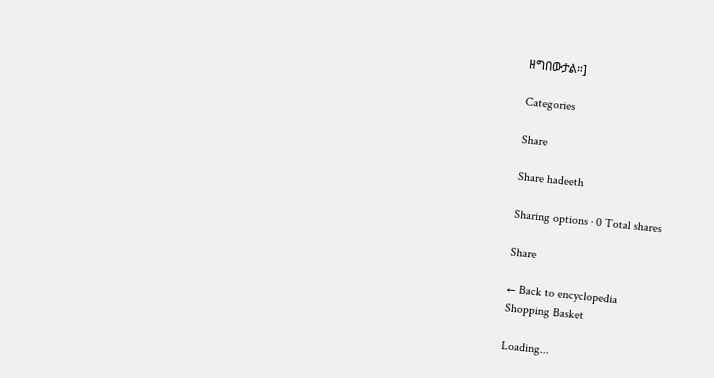ዘግበውታል።]

Categories

Share

Share hadeeth

Sharing options · 0 Total shares

Share

← Back to encyclopedia
Shopping Basket

Loading...